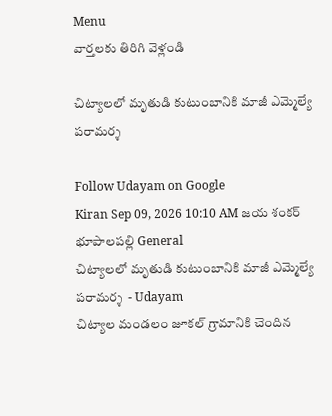Menu
వార్తలకు తిరిగి వెళ్లండి

చిట్యాలలో మృతుడి కుటుంబానికి మాజీ ఎమ్మెల్యే పరామర్శ

Follow Udayam on Google
Kiran Sep 09, 2026 10:10 AM జయ శంకర్ భూపాలపల్లి General
చిట్యాలలో మృతుడి కుటుంబానికి మాజీ ఎమ్మెల్యే పరామర్శ  - Udayam
చిట్యాల మండలం జూకల్‌ గ్రామానికి చెందిన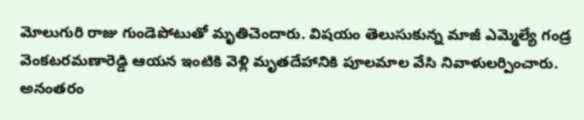మోలుగురి రాజు గుండెపోటుతో మృతిచెందారు. విషయం తెలుసుకున్న మాజీ ఎమ్మెల్యే గండ్ర వెంకటరమణారెడ్డి ఆయన ఇంటికి వెళ్లి మృతదేహానికి పూలమాల వేసి నివాళులర్పించారు. అనంతరం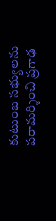కుటుంబ సభ్యులను పరామర్శించి ప్రగాఢ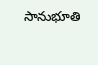సానుభూతి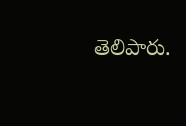తెలిపారు.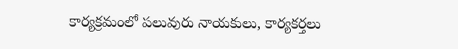కార్యక్రమంలో పలువురు నాయకులు, కార్యకర్తలు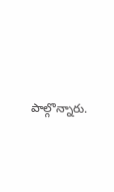పాల్గొన్నారు.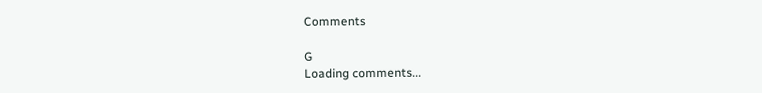Comments

G
Loading comments...